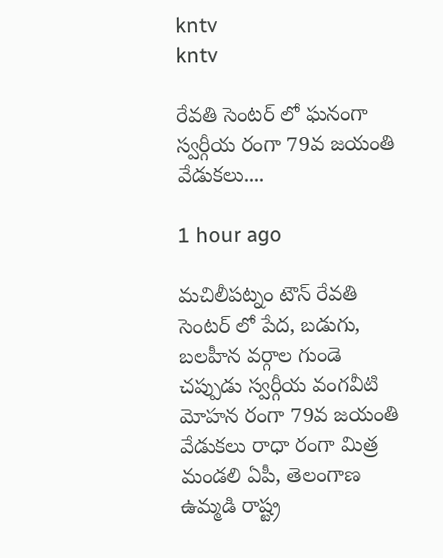kntv
kntv

రేవతి సెంటర్ లో ఘనంగా స్వర్గీయ రంగా 79వ జయంతి వేడుకలు....

1 hour ago

మచిలీపట్నం టౌన్ రేవతి సెంటర్ లో పేద, బడుగు, బలహీన వర్గాల గుండె చప్పుడు స్వర్గీయ వంగవీటి మోహన రంగా 79వ జయంతి వేడుకలు రాధా రంగా మిత్ర మండలి ఏపీ, తెలంగాణ ఉమ్మడి రాష్ట్ర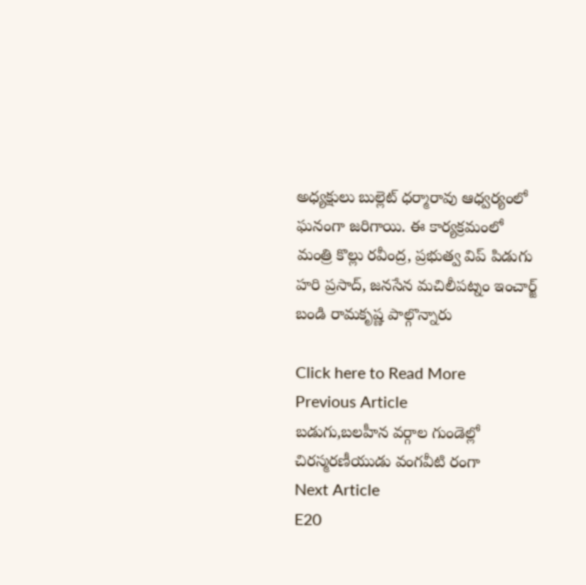అధ్యక్షులు బుల్లెట్ ధర్మారావు ఆధ్వర్యంలో ఘనంగా జరిగాయి. ఈ కార్యక్రమంలో మంత్రి కొల్లు రవీంద్ర, ప్రభుత్వ విప్ పిడుగు హరి ప్రసాద్, జనసేన మచిలీపట్నం ఇంచార్జ్ బండి రామకృష్ణ పాల్గొన్నారు

Click here to Read More
Previous Article
బడుగు,బలహీన వర్గాల గుండెల్లో చిరస్మరణీయుడు వంగవీటి రంగా
Next Article
E20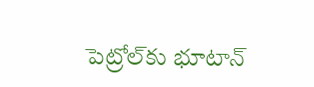పెట్రోల్‌కు భూటాన్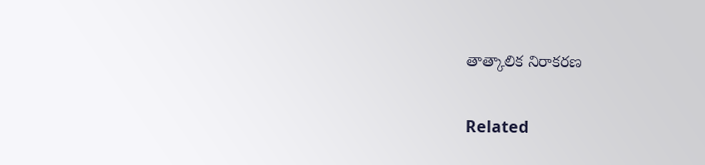తాత్కాలిక నిరాకరణ

Related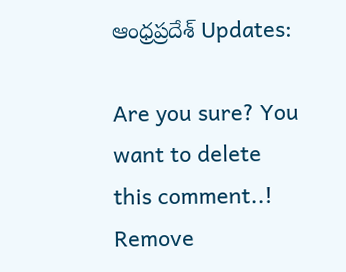ఆంధ్రప్రదేశ్ Updates:

Are you sure? You want to delete this comment..! Remove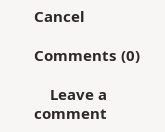Cancel

Comments (0)

    Leave a comment